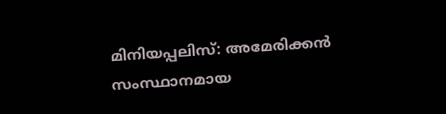മിനിയപ്പലിസ്: അമേരിക്കൻ സംസ്ഥാനമായ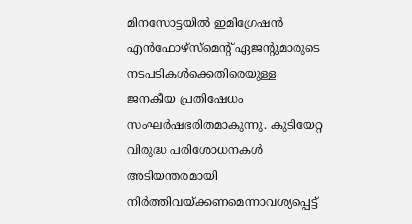മിനസോട്ടയിൽ ഇമിഗ്രേഷൻ എൻഫോഴ്സ്മെന്റ് ഏജന്റുമാരുടെ നടപടികൾക്കെതിരെയുള്ള ജനകീയ പ്രതിഷേധം സംഘർഷഭരിതമാകുന്നു. കുടിയേറ്റ വിരുദ്ധ പരിശോധനകൾ അടിയന്തരമായി നിർത്തിവയ്ക്കണമെന്നാവശ്യപ്പെട്ട്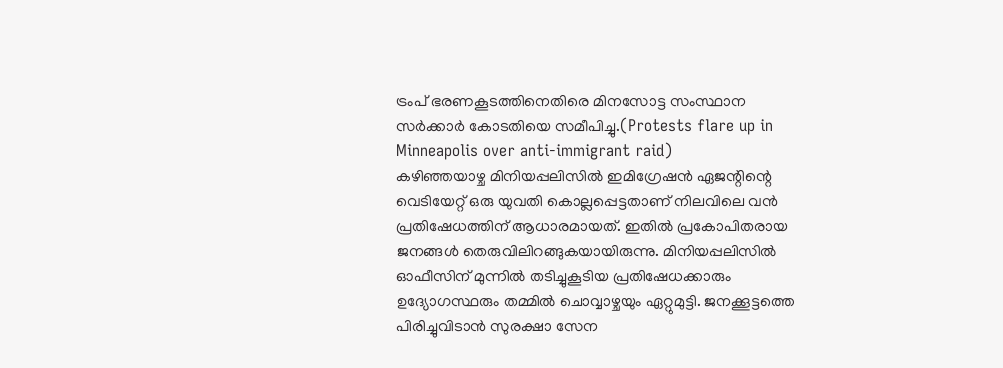ട്രംപ് ഭരണകൂടത്തിനെതിരെ മിനസോട്ട സംസ്ഥാന സർക്കാർ കോടതിയെ സമീപിച്ചു.(Protests flare up in Minneapolis over anti-immigrant raid)
കഴിഞ്ഞയാഴ്ച മിനിയപ്പലിസിൽ ഇമിഗ്രേഷൻ ഏജന്റിന്റെ വെടിയേറ്റ് ഒരു യുവതി കൊല്ലപ്പെട്ടതാണ് നിലവിലെ വൻ പ്രതിഷേധത്തിന് ആധാരമായത്. ഇതിൽ പ്രകോപിതരായ ജനങ്ങൾ തെരുവിലിറങ്ങുകയായിരുന്നു. മിനിയപ്പലിസിൽ ഓഫീസിന് മുന്നിൽ തടിച്ചുകൂടിയ പ്രതിഷേധക്കാരും ഉദ്യോഗസ്ഥരും തമ്മിൽ ചൊവ്വാഴ്ചയും ഏറ്റുമുട്ടി. ജനക്കൂട്ടത്തെ പിരിച്ചുവിടാൻ സുരക്ഷാ സേന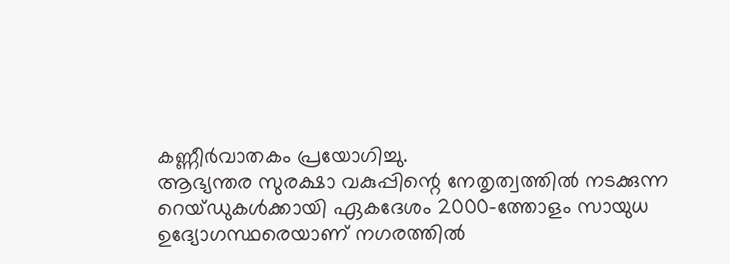കണ്ണീർവാതകം പ്രയോഗിച്ചു.
ആഭ്യന്തര സുരക്ഷാ വകുപ്പിന്റെ നേതൃത്വത്തിൽ നടക്കുന്ന റെയ്ഡുകൾക്കായി ഏകദേശം 2000-ത്തോളം സായുധ ഉദ്യോഗസ്ഥരെയാണ് നഗരത്തിൽ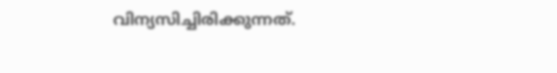വിന്യസിച്ചിരിക്കുന്നത്.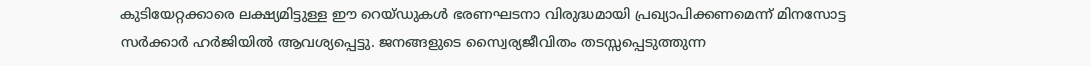കുടിയേറ്റക്കാരെ ലക്ഷ്യമിട്ടുള്ള ഈ റെയ്ഡുകൾ ഭരണഘടനാ വിരുദ്ധമായി പ്രഖ്യാപിക്കണമെന്ന് മിനസോട്ട സർക്കാർ ഹർജിയിൽ ആവശ്യപ്പെട്ടു. ജനങ്ങളുടെ സ്വൈര്യജീവിതം തടസ്സപ്പെടുത്തുന്ന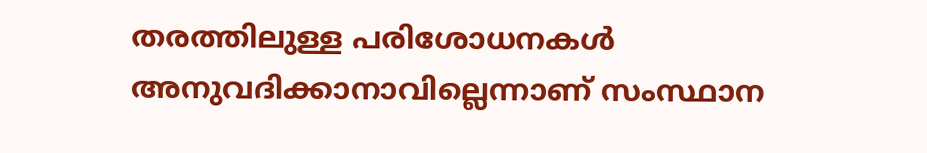തരത്തിലുള്ള പരിശോധനകൾ അനുവദിക്കാനാവില്ലെന്നാണ് സംസ്ഥാന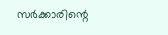സർക്കാരിന്റെ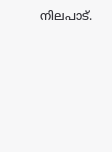നിലപാട്.